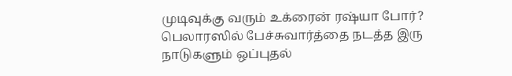முடிவுக்கு வரும் உக்ரைன் ரஷ்யா போர்? பெலாரஸில் பேச்சுவார்த்தை நடத்த இரு நாடுகளும் ஒப்புதல்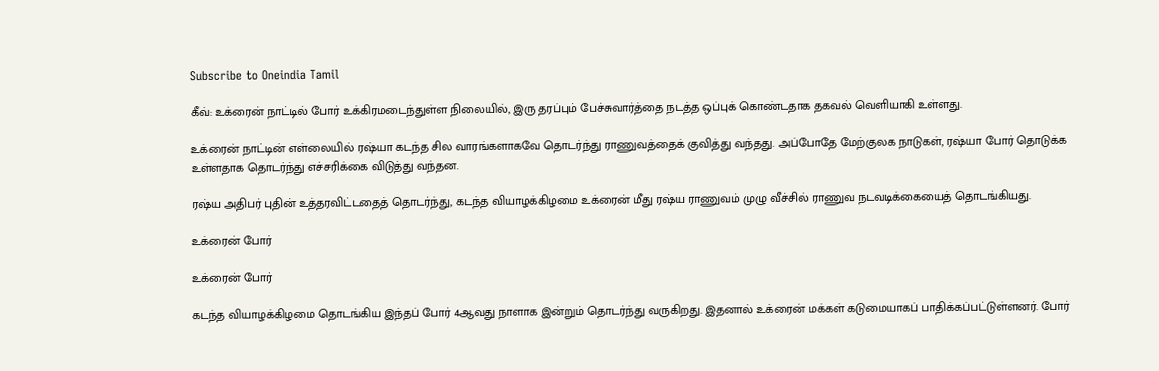Subscribe to Oneindia Tamil

கீவ்: உக்ரைன் நாட்டில் போர் உக்கிரமடைந்துள்ள நிலையில், இரு தரப்பும் பேச்சுவார்த்தை நடத்த ஒப்புக் கொண்டதாக தகவல் வெளியாகி உள்ளது.

உக்ரைன் நாட்டின் எள்லையில் ரஷ்யா கடந்த சில வாரங்களாகவே தொடர்ந்து ராணுவத்தைக் குவித்து வந்தது. அப்போதே மேற்குலக நாடுகள், ரஷ்யா போர் தொடுக்க உள்ளதாக தொடர்ந்து எச்சரிக்கை விடுத்து வந்தன.

ரஷ்ய அதிபர் புதின் உத்தரவிட்டதைத் தொடர்ந்து, கடந்த வியாழக்கிழமை உக்ரைன் மீது ரஷ்ய ராணுவம் முழு வீச்சில் ராணுவ நடவடிக்கையைத் தொடங்கியது.

உக்ரைன் போர்

உக்ரைன் போர்

கடந்த வியாழக்கிழமை தொடங்கிய இந்தப் போர் 4ஆவது நாளாக இன்றும் தொடர்ந்து வருகிறது. இதனால் உக்ரைன் மக்கள் கடுமையாகப் பாதிக்கப்பட்டுள்ளனர். போர்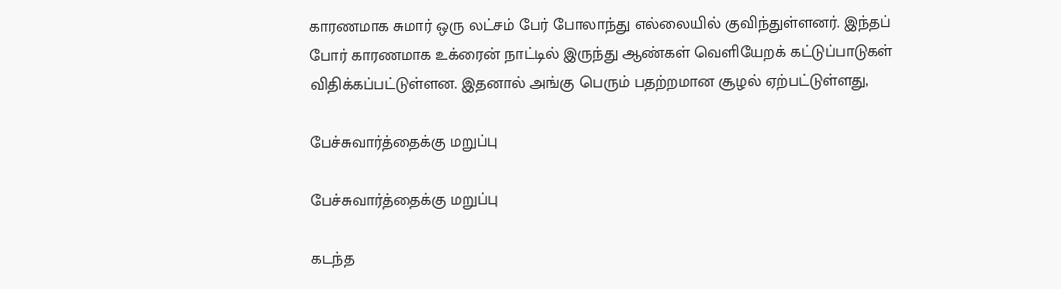காரணமாக சுமார் ஒரு லட்சம் பேர் போலாந்து எல்லையில் குவிந்துள்ளனர். இந்தப் போர் காரணமாக உக்ரைன் நாட்டில் இருந்து ஆண்கள் வெளியேறக் கட்டுப்பாடுகள் விதிக்கப்பட்டுள்ளன. இதனால் அங்கு பெரும் பதற்றமான சூழல் ஏற்பட்டுள்ளது,

பேச்சுவார்த்தைக்கு மறுப்பு

பேச்சுவார்த்தைக்கு மறுப்பு

கடந்த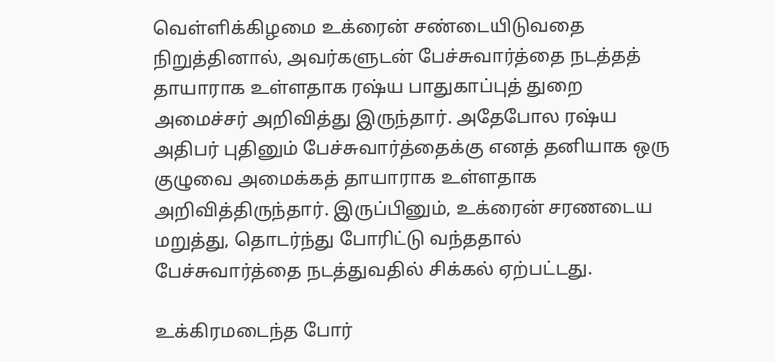வெள்ளிக்கிழமை உக்ரைன் சண்டையிடுவதை நிறுத்தினால், அவர்களுடன் பேச்சுவார்த்தை நடத்தத் தாயாராக உள்ளதாக ரஷ்ய பாதுகாப்புத் துறை அமைச்சர் அறிவித்து இருந்தார். அதேபோல ரஷ்ய அதிபர் புதினும் பேச்சுவார்த்தைக்கு எனத் தனியாக ஒரு குழுவை அமைக்கத் தாயாராக உள்ளதாக அறிவித்திருந்தார். இருப்பினும், உக்ரைன் சரணடைய மறுத்து, தொடர்ந்து போரிட்டு வந்ததால் பேச்சுவார்த்தை நடத்துவதில் சிக்கல் ஏற்பட்டது.

உக்கிரமடைந்த போர்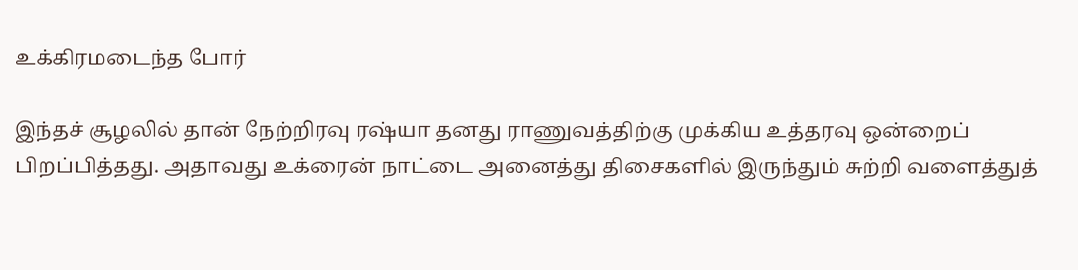உக்கிரமடைந்த போர்

இந்தச் சூழலில் தான் நேற்றிரவு ரஷ்யா தனது ராணுவத்திற்கு முக்கிய உத்தரவு ஒன்றைப் பிறப்பித்தது. அதாவது உக்ரைன் நாட்டை அனைத்து திசைகளில் இருந்தும் சுற்றி வளைத்துத்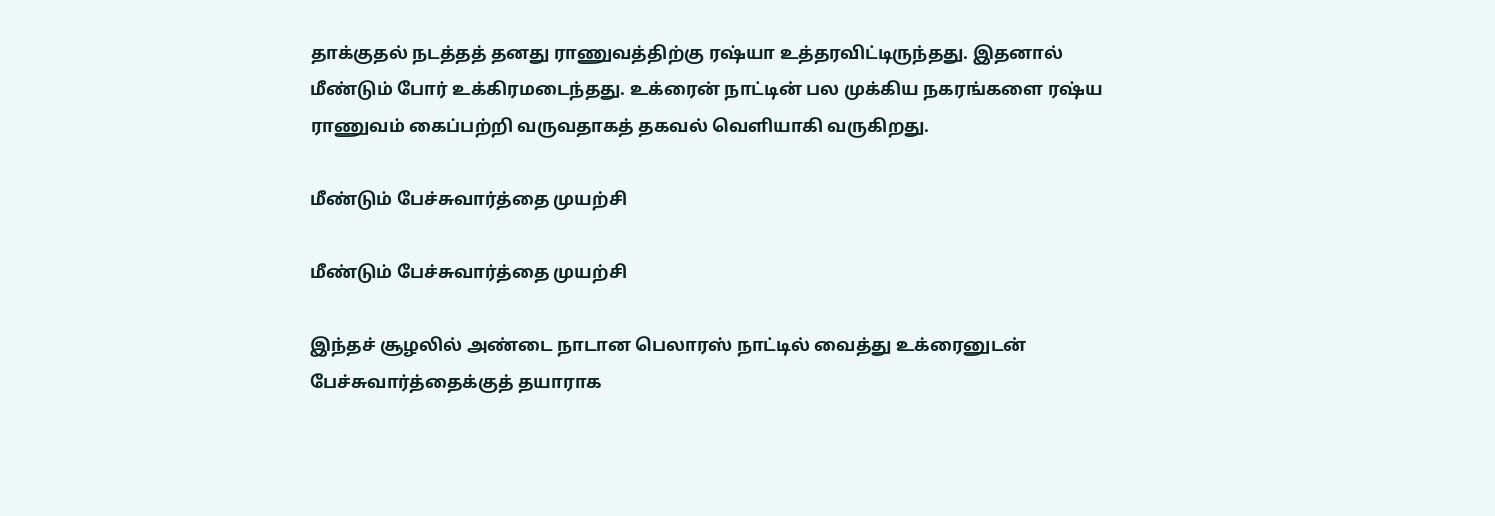தாக்குதல் நடத்தத் தனது ராணுவத்திற்கு ரஷ்யா உத்தரவிட்டிருந்தது. இதனால் மீண்டும் போர் உக்கிரமடைந்தது. உக்ரைன் நாட்டின் பல முக்கிய நகரங்களை ரஷ்ய ராணுவம் கைப்பற்றி வருவதாகத் தகவல் வெளியாகி வருகிறது.

மீண்டும் பேச்சுவார்த்தை முயற்சி

மீண்டும் பேச்சுவார்த்தை முயற்சி

இந்தச் சூழலில் அண்டை நாடான பெலாரஸ் நாட்டில் வைத்து உக்ரைனுடன் பேச்சுவார்த்தைக்குத் தயாராக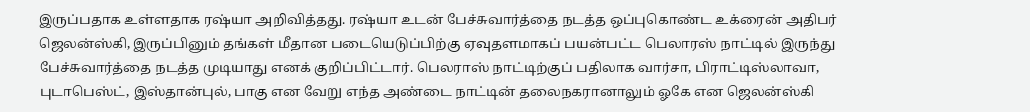இருப்பதாக உள்ளதாக ரஷ்யா அறிவித்தது. ரஷ்யா உடன் பேச்சுவார்த்தை நடத்த ஒப்புகொண்ட உக்ரைன் அதிபர் ஜெலன்ஸ்கி, இருப்பினும் தங்கள் மீதான படையெடுப்பிற்கு ஏவுதளமாகப் பயன்பட்ட பெலாரஸ் நாட்டில் இருந்து பேச்சுவார்த்தை நடத்த முடியாது எனக் குறிப்பிட்டார். பெலராஸ் நாட்டிற்குப் பதிலாக வார்சா, பிராட்டிஸ்லாவா, புடாபெஸ்ட், இஸ்தான்புல், பாகு என வேறு எந்த அண்டை நாட்டின் தலைநகரானாலும் ஓகே என ஜெலன்ஸ்கி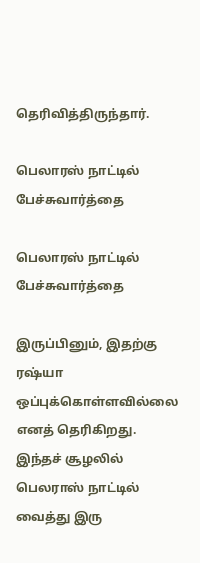தெரிவித்திருந்தார்.

பெலாரஸ் நாட்டில் பேச்சுவார்த்தை

பெலாரஸ் நாட்டில் பேச்சுவார்த்தை

இருப்பினும், இதற்கு ரஷ்யா ஒப்புக்கொள்ளவில்லை எனத் தெரிகிறது. இந்தச் சூழலில் பெலராஸ் நாட்டில் வைத்து இரு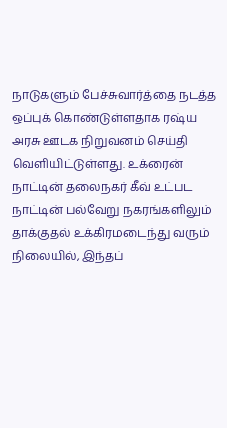நாடுகளும் பேச்சுவார்த்தை நடத்த ஒப்புக் கொண்டுள்ளதாக ரஷ்ய அரசு ஊடக நிறுவனம் செய்தி வெளியிட்டுள்ளது. உக்ரைன் நாட்டின் தலைநகர் கீவ் உட்பட நாட்டின் பல்வேறு நகரங்களிலும் தாக்குதல் உக்கிரமடைந்து வரும் நிலையில், இந்தப்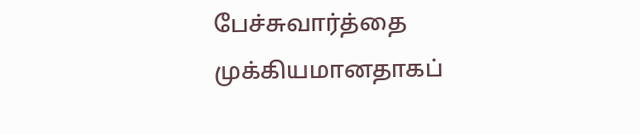பேச்சுவார்த்தை முக்கியமானதாகப்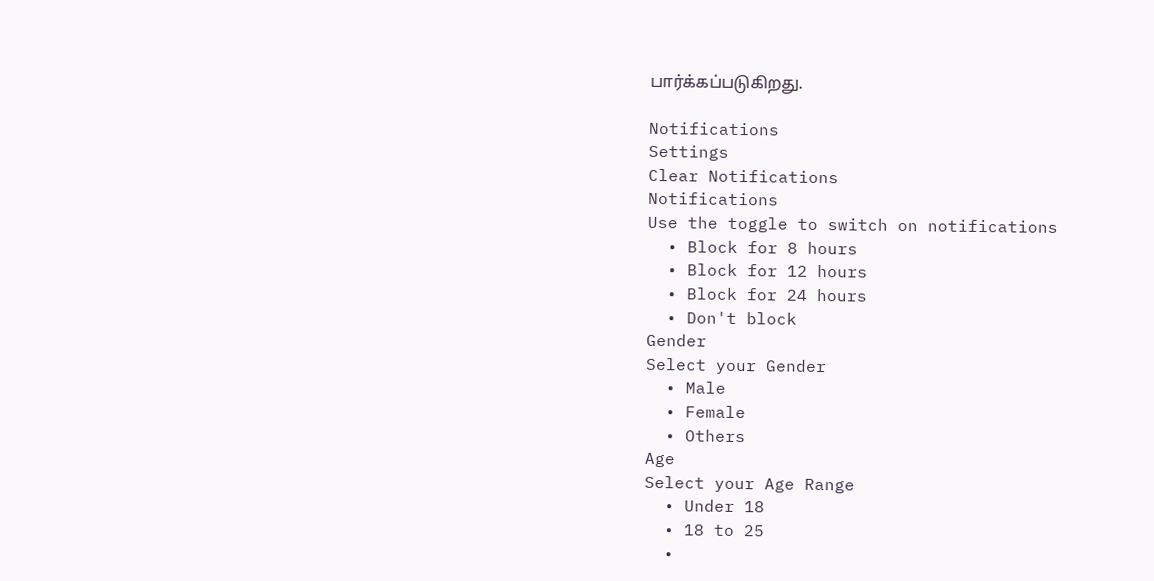பார்க்கப்படுகிறது.

Notifications
Settings
Clear Notifications
Notifications
Use the toggle to switch on notifications
  • Block for 8 hours
  • Block for 12 hours
  • Block for 24 hours
  • Don't block
Gender
Select your Gender
  • Male
  • Female
  • Others
Age
Select your Age Range
  • Under 18
  • 18 to 25
  •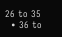26 to 35
  • 36 to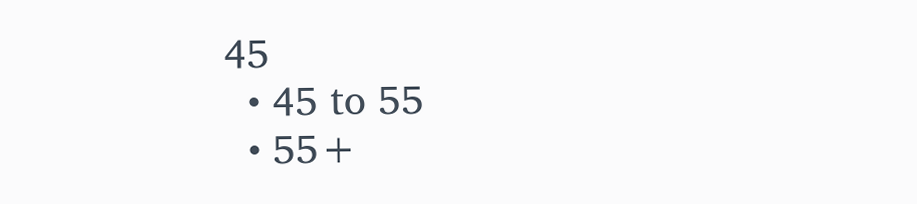45
  • 45 to 55
  • 55+